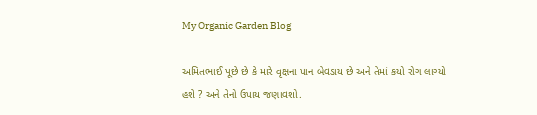My Organic Garden Blog

અમિતભાઈ પૂછે છે કે મારે વૃક્ષના પાન બેવડાય છે અને તેમાં કયો રોગ લાગ્યો હશે ? અને તેનો ઉપાય જણાવશો.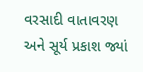વરસાદી વાતાવરણ અને સૂર્ય પ્રકાશ જ્યાં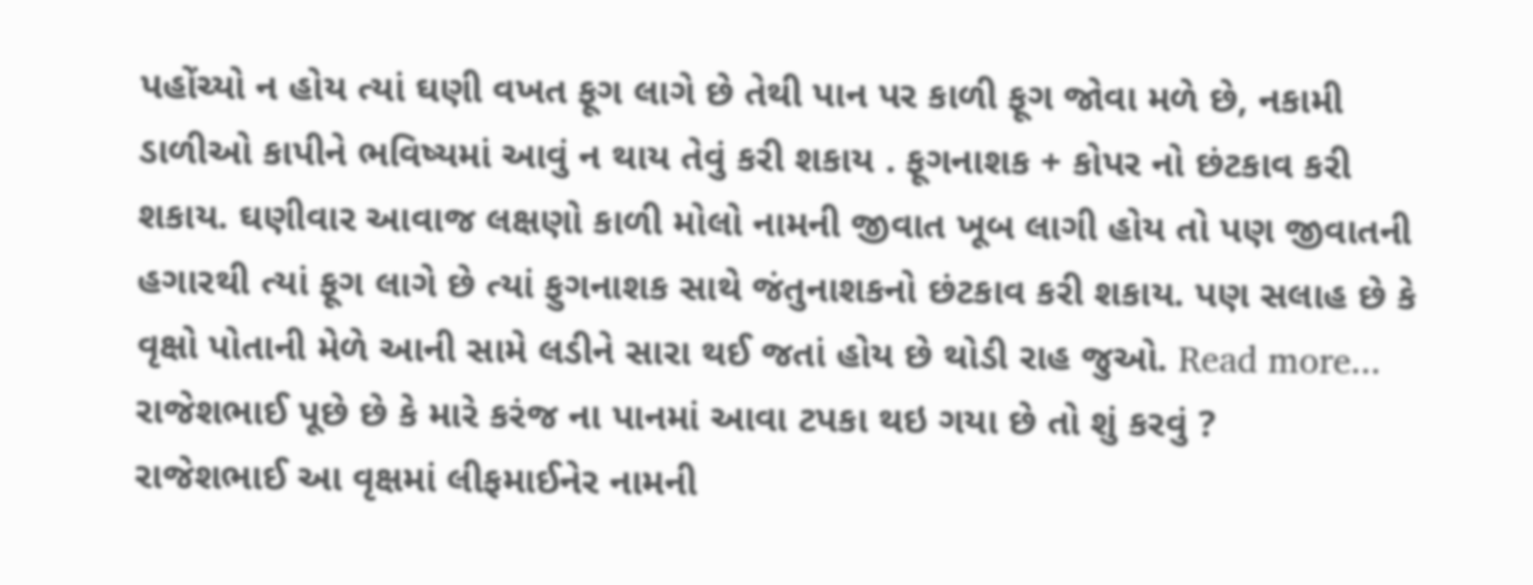પહોંચ્યો ન હોય ત્યાં ઘણી વખત ફૂગ લાગે છે તેથી પાન પર કાળી ફૂગ જોવા મળે છે, નકામી ડાળીઓ કાપીને ભવિષ્યમાં આવું ન થાય તેવું કરી શકાય . ફૂગનાશક + કોપર નો છંટકાવ કરી શકાય. ઘણીવાર આવાજ લક્ષણો કાળી મોલો નામની જીવાત ખૂબ લાગી હોય તો પણ જીવાતની હગારથી ત્યાં ફૂગ લાગે છે ત્યાં ફુગનાશક સાથે જંતુનાશકનો છંટકાવ કરી શકાય. પણ સલાહ છે કે વૃક્ષો પોતાની મેળે આની સામે લડીને સારા થઈ જતાં હોય છે થોડી રાહ જુઓ. Read more...
રાજેશભાઈ પૂછે છે કે મારે કરંજ ના પાનમાં આવા ટપકા થઇ ગયા છે તો શું કરવું ?
રાજેશભાઈ આ વૃક્ષમાં લીફમાઈનેર નામની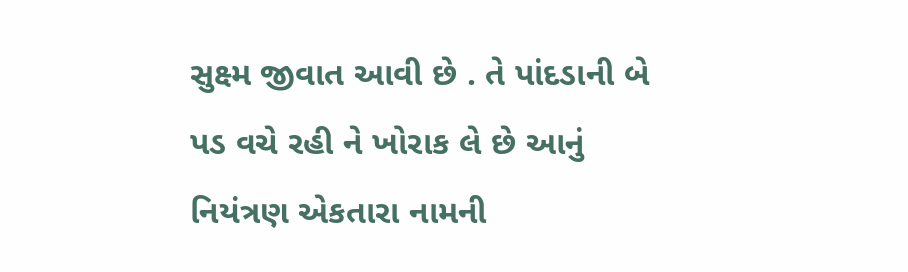સુક્ષ્મ જીવાત આવી છે . તે પાંદડાની બે પડ વચે રહી ને ખોરાક લે છે આનું નિયંત્રણ એકતારા નામની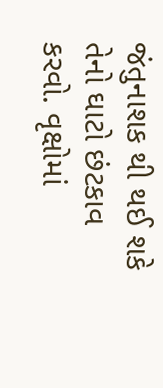જંતુનાશક થી થઈ શકે તેનો ઘાટો છંટકાવ કરવો. વૃક્ષોમાં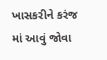ખાસકરીને કરંજ માં આવું જોવા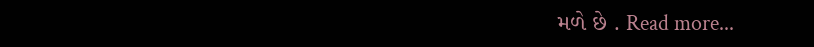મળે છે . Read more...